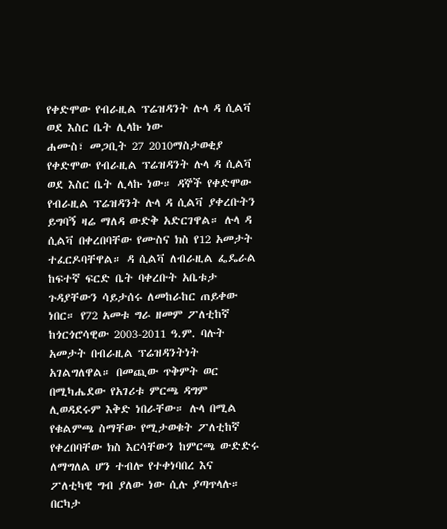የቀድሞው የብራዚል ፕሬዝዳንት ሉላ ዳ ሲልቫ ወደ እስር ቤት ሊላኩ ነው
ሐሙስ፣ መጋቢት 27 2010ማስታወቂያ
የቀድሞው የብራዚል ፕሬዝዳንት ሉላ ዳ ሲልቫ ወደ እስር ቤት ሊላኩ ነው። ዳኞች የቀድሞው የብራዚል ፕሬዝዳንት ሉላ ዳ ሲልቫ ያቀረቡትን ይግባኝ ዛሬ ማለዳ ውድቅ አድርገዋል። ሉላ ዳ ሲልቫ በቀረበባቸው የሙስና ክስ የ12 አመታት ተፈርዶባቸዋል። ዳ ሲልቫ ለብራዚል ፌዴራል ከፍተኛ ፍርድ ቤት ባቀረቡት አቤቱታ ጉዳያቸውን ሳይታሰሩ ለመከራከር ጠይቀው ነበር። የ72 አመቱ ግራ ዘመም ፖለቲከኛ ከጎርጎሮሳዊው 2003-2011 ዓ.ም. ባሉት አመታት በብራዚል ፕሬዝዳንትነት አገልግለዋል። በመጪው ጥቅምት ወር በሚካሔደው የአገሪቱ ምርጫ ዳግም ሊወዳደሩም እቅድ ነበራቸው። ሉላ በሚል የቁልምጫ ስማቸው የሚታወቁት ፖለቲከኛ የቀረበባቸው ክስ እርሳቸውን ከምርጫ ውድድሩ ለማግለል ሆን ተብሎ የተቀነባበረ እና ፖለቲካዊ ግብ ያለው ነው ሲሉ ያጣጥላሉ። በርካታ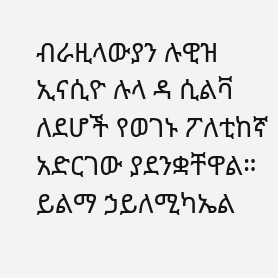ብራዚላውያን ሉዊዝ ኢናሲዮ ሉላ ዳ ሲልቫ ለደሆች የወገኑ ፖለቲከኛ አድርገው ያደንቋቸዋል።
ይልማ ኃይለሚካኤል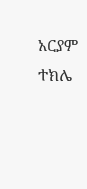አርያም ተክሌ